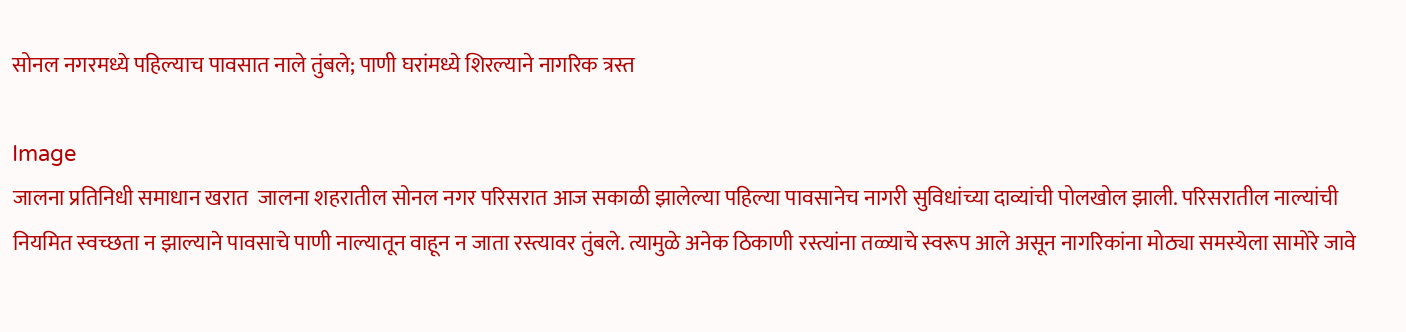सोनल नगरमध्ये पहिल्याच पावसात नाले तुंबले; पाणी घरांमध्ये शिरल्याने नागरिक त्रस्त

Image
जालना प्रतिनिधी समाधान खरात  जालना शहरातील सोनल नगर परिसरात आज सकाळी झालेल्या पहिल्या पावसानेच नागरी सुविधांच्या दाव्यांची पोलखोल झाली. परिसरातील नाल्यांची नियमित स्वच्छता न झाल्याने पावसाचे पाणी नाल्यातून वाहून न जाता रस्त्यावर तुंबले. त्यामुळे अनेक ठिकाणी रस्त्यांना तळ्याचे स्वरूप आले असून नागरिकांना मोठ्या समस्येला सामोरे जावे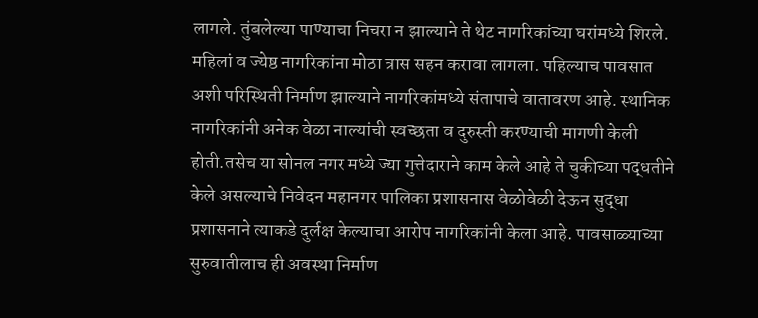लागले. तुंबलेल्या पाण्याचा निचरा न झाल्याने ते थेट नागरिकांच्या घरांमध्ये शिरले. महिलां व ज्येष्ठ नागरिकांना मोठा त्रास सहन करावा लागला. पहिल्याच पावसात अशी परिस्थिती निर्माण झाल्याने नागरिकांमध्ये संतापाचे वातावरण आहे. स्थानिक नागरिकांनी अनेक वेळा नाल्यांची स्वच्छता व दुरुस्ती करण्याची मागणी केली होती.तसेच या सोनल नगर मध्ये ज्या गुत्तेदाराने काम केले आहे ते चुकीच्या पद्धतीने केले असल्याचे निवेदन महानगर पालिका प्रशासनास वेळोवेळी देऊन सुद्धा प्रशासनाने त्याकडे दुर्लक्ष केल्याचा आरोप नागरिकांनी केला आहे. पावसाळ्याच्या सुरुवातीलाच ही अवस्था निर्माण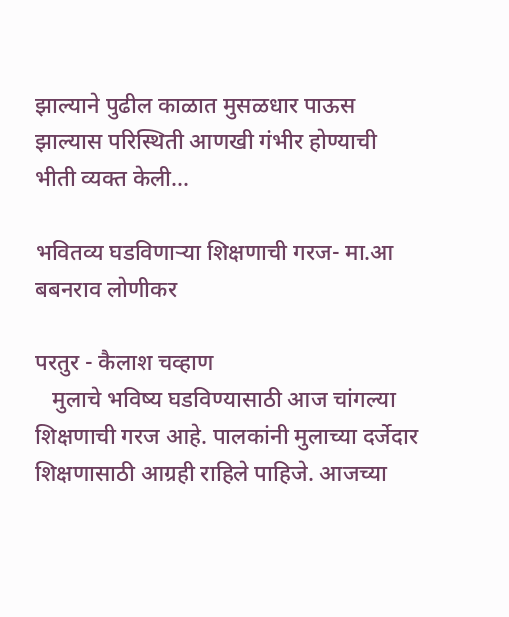झाल्याने पुढील काळात मुसळधार पाऊस झाल्यास परिस्थिती आणखी गंभीर होण्याची भीती व्यक्त केली...

भवितव्य घडविणाऱ्या शिक्षणाची गरज- मा.आ बबनराव लोणीकर

परतुर - कैलाश चव्हाण
   मुलाचे भविष्य घडविण्यासाठी आज चांगल्या शिक्षणाची गरज आहे. पालकांनी मुलाच्या दर्जेदार शिक्षणासाठी आग्रही राहिले पाहिजे. आजच्या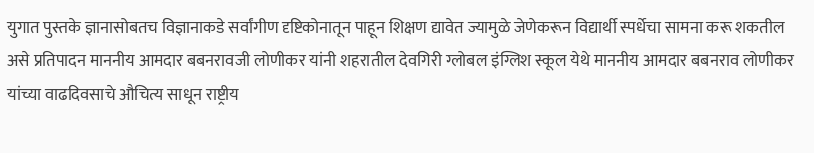युगात पुस्तके ज्ञानासोबतच विज्ञानाकडे सर्वांगीण दृष्टिकोनातून पाहून शिक्षण द्यावेत ज्यामुळे जेणेकरून विद्यार्थी स्पर्धेचा सामना करू शकतील असे प्रतिपादन माननीय आमदार बबनरावजी लोणीकर यांनी शहरातील देवगिरी ग्लोबल इंग्लिश स्कूल येथे माननीय आमदार बबनराव लोणीकर यांच्या वाढदिवसाचे औचित्य साधून राष्ट्रीय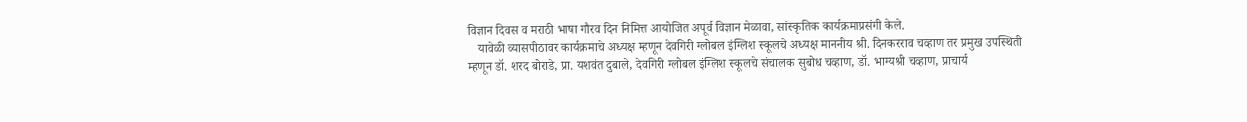विज्ञान दिवस व मराठी भाषा गौरव दिन निमित्त आयोजित अपूर्व विज्ञान मेळावा, सांस्कृतिक कार्यक्रमाप्रसंगी केले.
   यावेळी व्यासपीठावर कार्यक्रमाचे अध्यक्ष म्हणून देवगिरी ग्लोबल इंग्लिश स्कूलचे अध्यक्ष माननीय श्री. दिनकरराव चव्हाण तर प्रमुख उपस्थिती म्हणून डॉ. शरद बोराडे, प्रा. यशवंत दुबाले, देवगिरी ग्लोबल इंग्लिश स्कूलचे संचालक सुबोध चव्हाण, डॉ. भाग्यश्री चव्हाण, प्राचार्य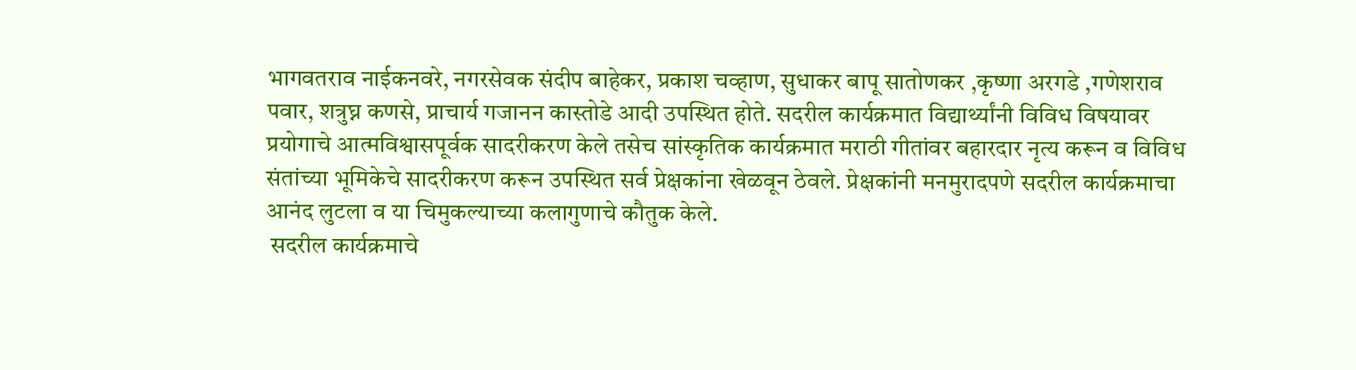भागवतराव नाईकनवरे, नगरसेवक संदीप बाहेकर, प्रकाश चव्हाण, सुधाकर बापू सातोणकर ,कृष्णा अरगडे ,गणेशराव पवार, शत्रुघ्न कणसे, प्राचार्य गजानन कास्तोडे आदी उपस्थित होते. सदरील कार्यक्रमात विद्यार्थ्यांनी विविध विषयावर प्रयोगाचे आत्मविश्वासपूर्वक सादरीकरण केले तसेच सांस्कृतिक कार्यक्रमात मराठी गीतांवर बहारदार नृत्य करून व विविध संतांच्या भूमिकेचे सादरीकरण करून उपस्थित सर्व प्रेक्षकांना खेळवून ठेवले. प्रेक्षकांनी मनमुरादपणे सदरील कार्यक्रमाचा आनंद लुटला व या चिमुकल्याच्या कलागुणाचे कौतुक केले.
 सदरील कार्यक्रमाचे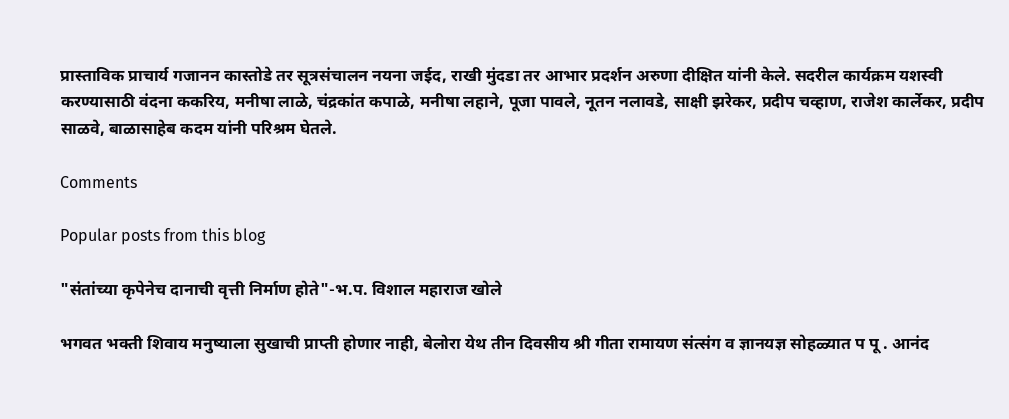प्रास्ताविक प्राचार्य गजानन कास्तोडे तर सूत्रसंचालन नयना जईद, राखी मुंदडा तर आभार प्रदर्शन अरुणा दीक्षित यांनी केले. सदरील कार्यक्रम यशस्वी करण्यासाठी वंदना ककरिय, मनीषा लाळे, चंद्रकांत कपाळे, मनीषा लहाने, पूजा पावले, नूतन नलावडे, साक्षी झरेकर, प्रदीप चव्हाण, राजेश कार्लेकर, प्रदीप साळवे, बाळासाहेब कदम यांनी परिश्रम घेतले.

Comments

Popular posts from this blog

"संतांच्या कृपेनेच दानाची वृत्ती निर्माण होते"-भ.प. विशाल महाराज खोले

भगवत भक्ती शिवाय मनुष्याला सुखाची प्राप्ती होणार नाही, बेलोरा येथ तीन दिवसीय श्री गीता रामायण संत्संग व ज्ञानयज्ञ सोहळ्यात प पू . आनंद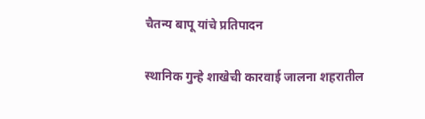चैतन्य बापू यांचे प्रतिपादन

स्थानिक गुन्हे शाखेची कारवाई जालना शहरातील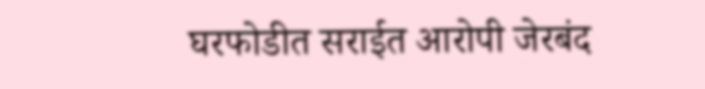घरफोडीत सराईत आरोपी जेरबंद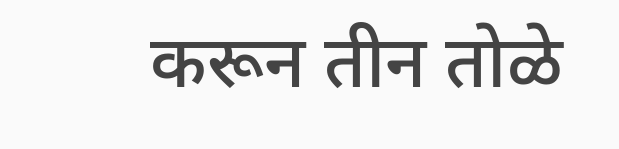करून तीन तोळे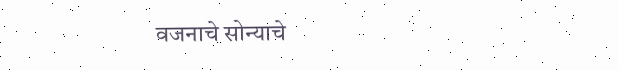वजनाचे सोन्याचे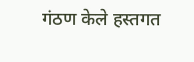गंठण केले हस्तगत